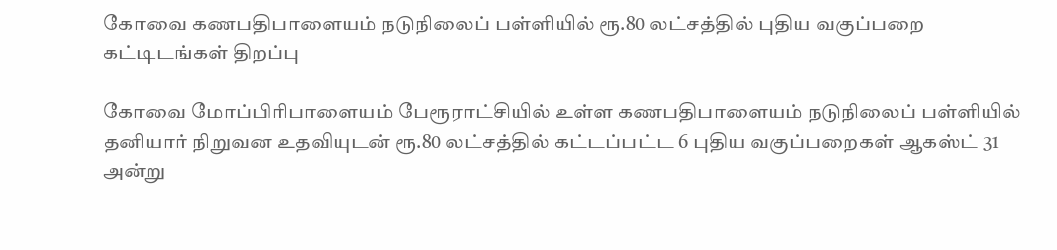கோவை கணபதிபாளையம் நடுநிலைப் பள்ளியில் ரூ.80 லட்சத்தில் புதிய வகுப்பறை கட்டிடங்கள் திறப்பு

கோவை மோப்பிரிபாளையம் பேரூராட்சியில் உள்ள கணபதிபாளையம் நடுநிலைப் பள்ளியில் தனியார் நிறுவன உதவியுடன் ரூ.80 லட்சத்தில் கட்டப்பட்ட 6 புதிய வகுப்பறைகள் ஆகஸ்ட் 31 அன்று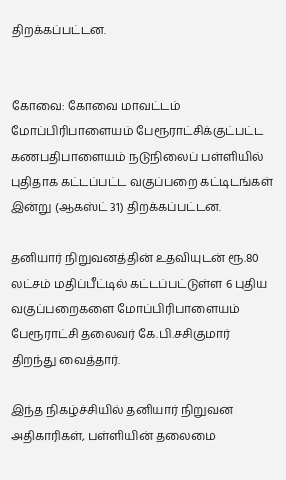திறக்கப்பட்டன.


கோவை: கோவை மாவட்டம் மோப்பிரிபாளையம் பேரூராட்சிக்குட்பட்ட கணபதிபாளையம் நடுநிலைப் பள்ளியில் புதிதாக கட்டப்பட்ட வகுப்பறை கட்டிடங்கள் இன்று (ஆகஸ்ட் 31) திறக்கப்பட்டன.

தனியார் நிறுவனத்தின் உதவியுடன் ரூ.80 லட்சம் மதிப்பீட்டில் கட்டப்பட்டுள்ள 6 புதிய வகுப்பறைகளை மோப்பிரிபாளையம் பேரூராட்சி தலைவர் கே.பி.சசிகுமார் திறந்து வைத்தார்.

இந்த நிகழ்ச்சியில் தனியார் நிறுவன அதிகாரிகள், பள்ளியின் தலைமை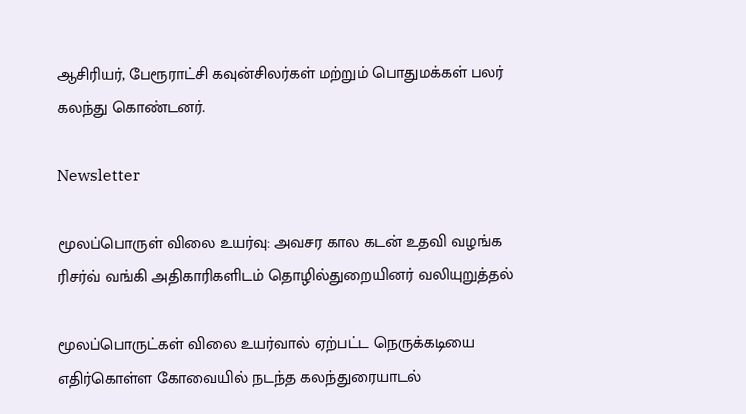ஆசிரியர், பேரூராட்சி கவுன்சிலர்கள் மற்றும் பொதுமக்கள் பலர் கலந்து கொண்டனர்.

Newsletter

மூலப்பொருள் விலை உயர்வு: அவசர கால கடன் உதவி வழங்க ரிசர்வ் வங்கி அதிகாரிகளிடம் தொழில்துறையினர் வலியுறுத்தல்

மூலப்பொருட்கள் விலை உயர்வால் ஏற்பட்ட நெருக்கடியை எதிர்கொள்ள கோவையில் நடந்த கலந்துரையாடல்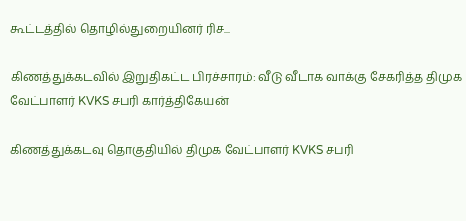கூட்டத்தில் தொழில்துறையினர் ரிச...

கிணத்துக்கடவில் இறுதிகட்ட பிரச்சாரம்: வீடு வீடாக வாக்கு சேகரித்த திமுக வேட்பாளர் KVKS சபரி கார்த்திகேயன்

கிணத்துக்கடவு தொகுதியில் திமுக வேட்பாளர் KVKS சபரி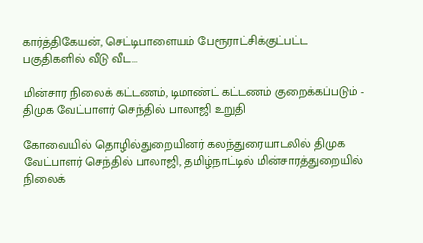கார்த்திகேயன், செட்டிபாளையம் பேரூராட்சிக்குட்பட்ட பகுதிகளில் வீடு வீட...

மின்சார நிலைக் கட்டணம், டிமாண்ட் கட்டணம் குறைக்கப்படும் - திமுக வேட்பாளர் செந்தில் பாலாஜி உறுதி

கோவையில் தொழில்துறையினர் கலந்துரையாடலில் திமுக வேட்பாளர் செந்தில் பாலாஜி, தமிழ்நாட்டில் மின்சாரத்துறையில் நிலைக்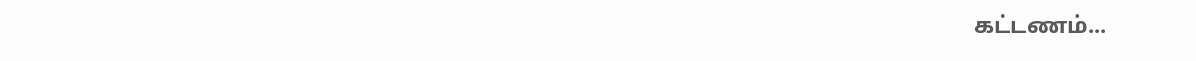கட்டணம்...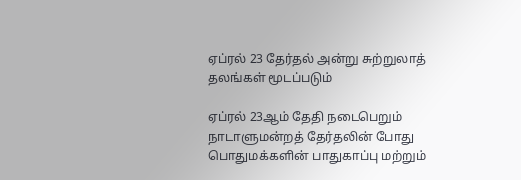ஏப்ரல் 23 தேர்தல் அன்று சுற்றுலாத் தலங்கள் மூடப்படும்

ஏப்ரல் 23ஆம் தேதி நடைபெறும் நாடாளுமன்றத் தேர்தலின் போது பொதுமக்களின் பாதுகாப்பு மற்றும்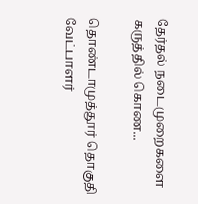தேர்தல் நடைமுறைகளை கருத்தில் கொண...

தொண்டாமுத்தூர் தொகுதி வேட்பாளர்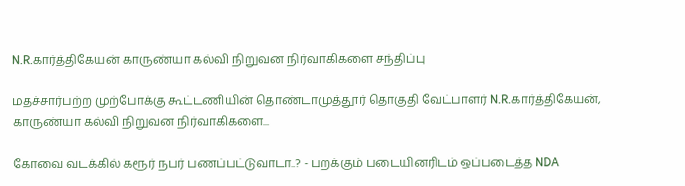N.R.கார்த்திகேயன் காருண்யா கல்வி நிறுவன நிர்வாகிகளை சந்திப்பு

மதச்சார்பற்ற முற்போக்கு கூட்டணியின் தொண்டாமுத்தூர் தொகுதி வேட்பாளர் N.R.கார்த்திகேயன், காருண்யா கல்வி நிறுவன நிர்வாகிகளை...

கோவை வடக்கில் கரூர் நபர் பணப்பட்டுவாடா..? - பறக்கும் படையினரிடம் ஒப்படைத்த NDA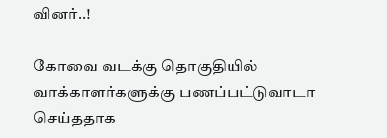வினர்..!

கோவை வடக்கு தொகுதியில் வாக்காளர்களுக்கு பணப்பட்டுவாடா செய்ததாக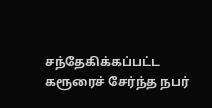சந்தேகிக்கப்பட்ட கரூரைச் சேர்ந்த நபர்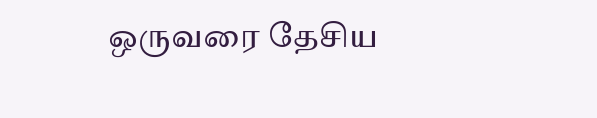ஒருவரை தேசிய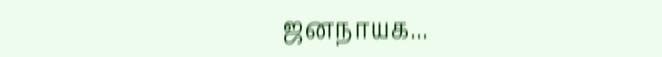ஜனநாயக...